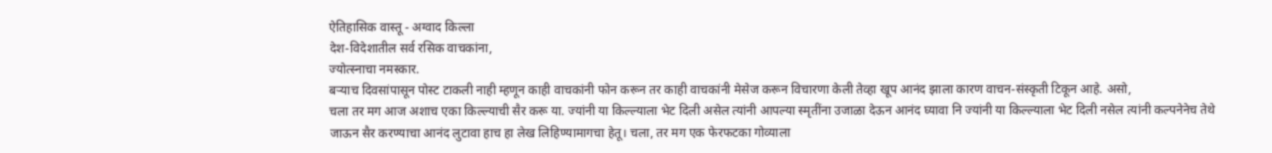ऐतिहासिक वास्तू - अग्वाद किल्ला
देश-विदेशातील सर्व रसिक वाचकांना,
ज्योत्स्नाचा नमस्कार.
बऱ्याच दिवसांपासून पोस्ट टाकली नाही म्हणून काही वाचकांनी फोन करून तर काही वाचकांनी मेसेज करून विचारणा केली तेव्हा खूप आनंद झाला कारण वाचन-संस्कृती टिकून आहे. असो,
चला तर मग आज अशाच एका किल्ल्याची सैर करू या. ज्यांनी या किल्ल्याला भेट दिली असेल त्यांनी आपल्या स्मृतींना उजाळा देऊन आनंद घ्यावा नि ज्यांनी या किल्ल्याला भेट दिली नसेल त्यांनी कल्पनेनेच तेथे जाऊन सैर करण्याचा आनंद लुटावा हाच हा लेख लिहिण्यामागचा हेतू। चला, तर मग एक फेरफटका गोव्याला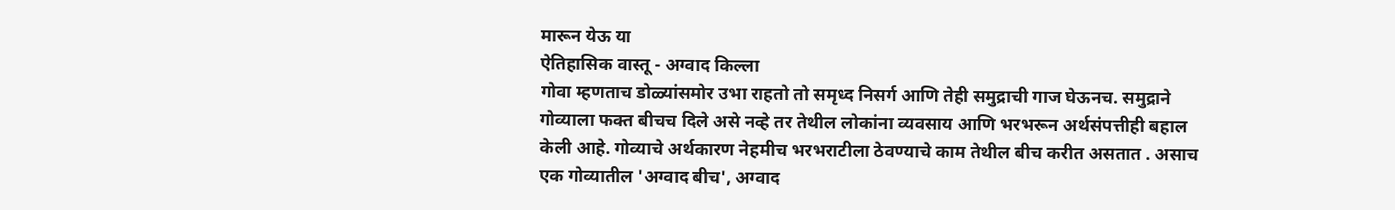मारून येऊ या
ऐतिहासिक वास्तू - अग्वाद किल्ला
गोवा म्हणताच डोळ्यांसमोर उभा राहतो तो समृध्द निसर्ग आणि तेही समुद्राची गाज घेऊनच. समुद्राने गोव्याला फक्त बीचच दिले असे नव्हे तर तेथील लोकांना व्यवसाय आणि भरभरून अर्थसंपत्तीही बहाल केली आहे. गोव्याचे अर्थकारण नेहमीच भरभराटीला ठेवण्याचे काम तेथील बीच करीत असतात . असाच एक गोव्यातील 'अग्वाद बीच', अग्वाद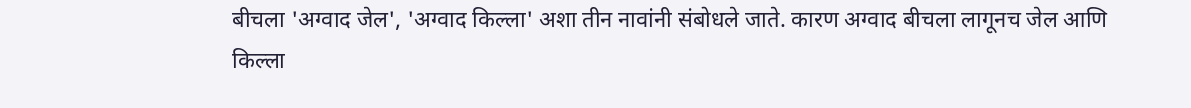बीचला 'अग्वाद जेल', 'अग्वाद किल्ला' अशा तीन नावांनी संबोधले जाते. कारण अग्वाद बीचला लागूनच जेल आणि किल्ला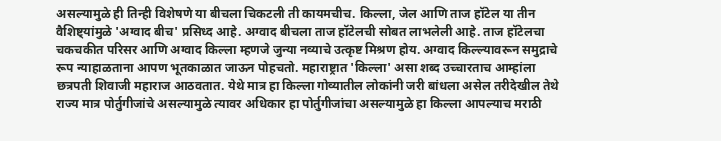असल्यामुळे ही तिन्ही विशेषणे या बीचला चिकटली ती कायमचीच. किल्ला, जेल आणि ताज हॉटेल या तीन वैशिष्ट्यांमुळे 'अग्वाद बीच' प्रसिध्द आहे. अग्वाद बीचला ताज हॉटेलची सोबत लाभलेली आहे. ताज हॉटेलचा चकचकीत परिसर आणि अग्वाद किल्ला म्हणजे जुन्या नव्याचे उत्कृष्ट मिश्रण होय. अग्वाद किल्ल्यावरून समुद्राचे रूप न्याहाळताना आपण भूतकाळात जाऊन पोहचतो. महाराष्ट्रात 'किल्ला' असा शब्द उच्चारताच आम्हांला छत्रपती शिवाजी महाराज आठवतात. येथे मात्र हा किल्ला गोव्यातील लोकांनी जरी बांधला असेल तरीदेखील तेथे राज्य मात्र पोर्तुगीजांचे असल्यामुळे त्यावर अधिकार हा पोर्तुगीजांचा असल्यामुळे हा किल्ला आपल्याच मराठी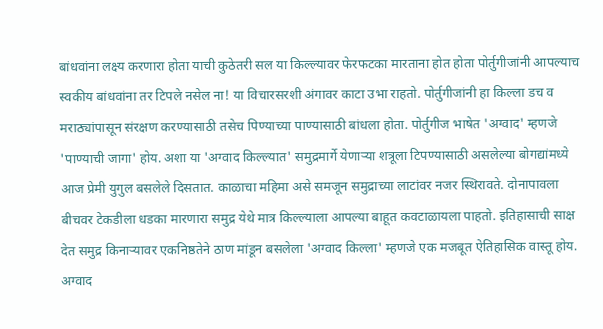बांधवांना लक्ष्य करणारा होता याची कुठेतरी सल या किल्ल्यावर फेरफटका मारताना होत होता पोर्तुगीजांनी आपल्याच स्वकीय बांधवांना तर टिपले नसेल ना! या विचारसरशी अंगावर काटा उभा राहतो. पोर्तुगीजांनी हा किल्ला डच व मराठ्यांपासून संरक्षण करण्यासाठी तसेच पिण्याच्या पाण्यासाठी बांधला होता. पोर्तुगीज भाषेत 'अग्वाद' म्हणजे 'पाण्याची जागा' होय. अशा या 'अग्वाद किल्ल्यात' समुद्रमार्गे येणाऱ्या शत्रूला टिपण्यासाठी असलेल्या बोगद्यांमध्ये आज प्रेमी युगुल बसलेले दिसतात. काळाचा महिमा असे समजून समुद्राच्या लाटांवर नजर स्थिरावते. दोनापावला बीचवर टेकडीला धडका मारणारा समुद्र येथे मात्र किल्ल्याला आपल्या बाहूत कवटाळायला पाहतो. इतिहासाची साक्ष देत समुद्र किनाऱ्यावर एकनिष्ठतेने ठाण मांडून बसलेला 'अग्वाद किल्ला' म्हणजे एक मजबूत ऐतिहासिक वास्तू होय.
अग्वाद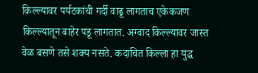किल्ल्यावर पर्यटकांची गर्दी वाढू लागताच एकेकजण किल्ल्यातून बाहेर पडू लागतात. अग्वाद किल्ल्यावर जास्त वेळ बसणे तसे शक्य नसते. कदाचित किल्ला हा युद्ध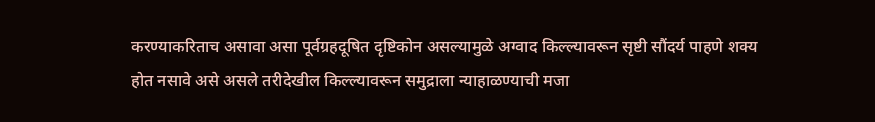करण्याकरिताच असावा असा पूर्वग्रहदूषित दृष्टिकोन असल्यामुळे अग्वाद किल्ल्यावरून सृष्टी सौंदर्य पाहणे शक्य होत नसावे असे असले तरीदेखील किल्ल्यावरून समुद्राला न्याहाळण्याची मजा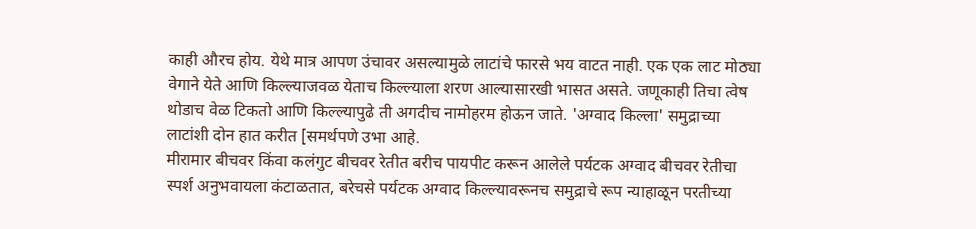काही औरच होय. येथे मात्र आपण उंचावर असल्यामुळे लाटांचे फारसे भय वाटत नाही. एक एक लाट मोठ्या वेगाने येते आणि किल्ल्याजवळ येताच किल्ल्याला शरण आल्यासारखी भासत असते. जणूकाही तिचा त्वेष थोडाच वेळ टिकतो आणि किल्ल्यापुढे ती अगदीच नामोहरम होऊन जाते. 'अग्वाद किल्ला' समुद्राच्या लाटांशी दोन हात करीत [समर्थपणे उभा आहे.
मीरामार बीचवर किंवा कलंगुट बीचवर रेतीत बरीच पायपीट करून आलेले पर्यटक अग्वाद बीचवर रेतीचा स्पर्श अनुभवायला कंटाळतात, बरेचसे पर्यटक अग्वाद किल्ल्यावरूनच समुद्राचे रूप न्याहाळून परतीच्या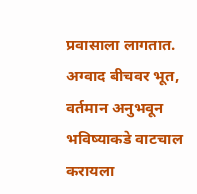प्रवासाला लागतात. अग्वाद बीचवर भूत, वर्तमान अनुभवून भविष्याकडे वाटचाल करायला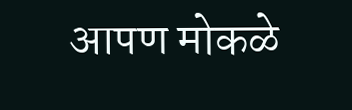आपण मोकळे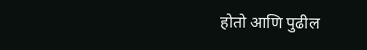होतो आणि पुढील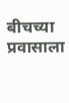बीचच्या प्रवासाला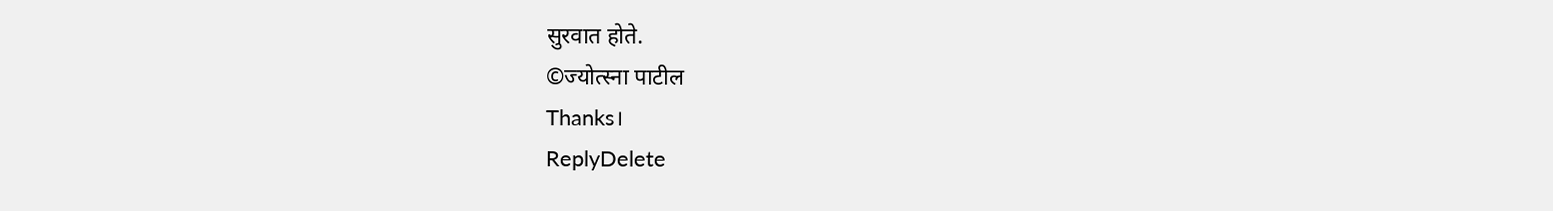सुरवात होते.
©ज्योत्स्ना पाटील
Thanks।
ReplyDelete